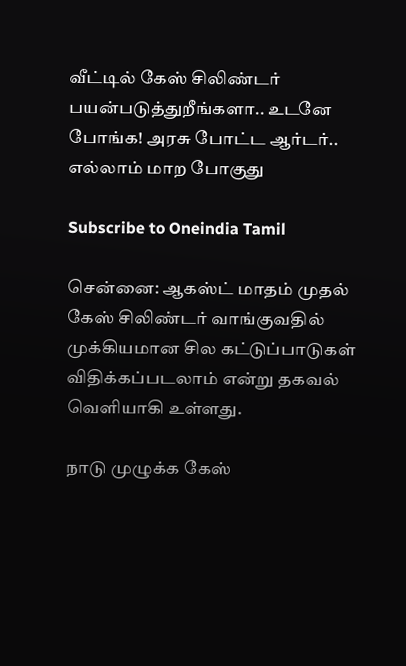வீட்டில் கேஸ் சிலிண்டர் பயன்படுத்துறீங்களா.. உடனே போங்க! அரசு போட்ட ஆர்டர்.. எல்லாம் மாற போகுது

Subscribe to Oneindia Tamil

சென்னை: ஆகஸ்ட் மாதம் முதல் கேஸ் சிலிண்டர் வாங்குவதில் முக்கியமான சில கட்டுப்பாடுகள் விதிக்கப்படலாம் என்று தகவல் வெளியாகி உள்ளது.

நாடு முழுக்க கேஸ்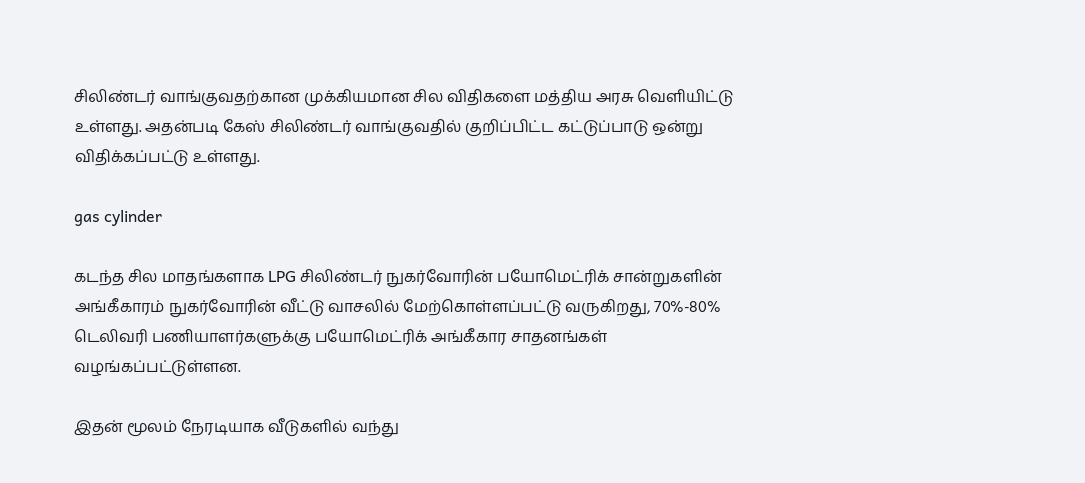சிலிண்டர் வாங்குவதற்கான முக்கியமான சில விதிகளை மத்திய அரசு வெளியிட்டு உள்ளது. அதன்படி கேஸ் சிலிண்டர் வாங்குவதில் குறிப்பிட்ட கட்டுப்பாடு ஒன்று விதிக்கப்பட்டு உள்ளது.

gas cylinder

கடந்த சில மாதங்களாக LPG சிலிண்டர் நுகர்வோரின் பயோமெட்ரிக் சான்றுகளின் அங்கீகாரம் நுகர்வோரின் வீட்டு வாசலில் மேற்கொள்ளப்பட்டு வருகிறது, 70%-80% டெலிவரி பணியாளர்களுக்கு பயோமெட்ரிக் அங்கீகார சாதனங்கள் வழங்கப்பட்டுள்ளன.

இதன் மூலம் நேரடியாக வீடுகளில் வந்து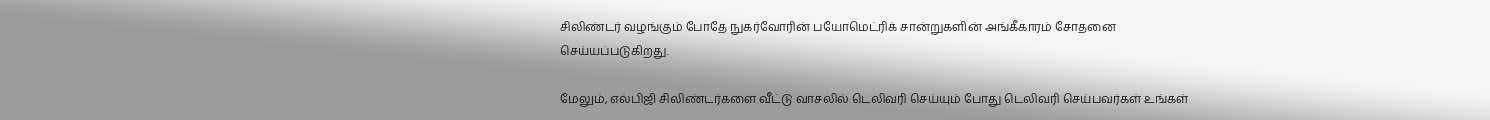சிலிண்டர் வழங்கும் போதே நுகர்வோரின் பயோமெட்ரிக் சான்றுகளின் அங்கீகாரம் சோதனை செய்யப்படுகிறது.

மேலும், எல்பிஜி சிலிண்டர்களை வீட்டு வாசலில் டெலிவரி செய்யும் போது டெலிவரி செய்பவர்கள் உங்கள்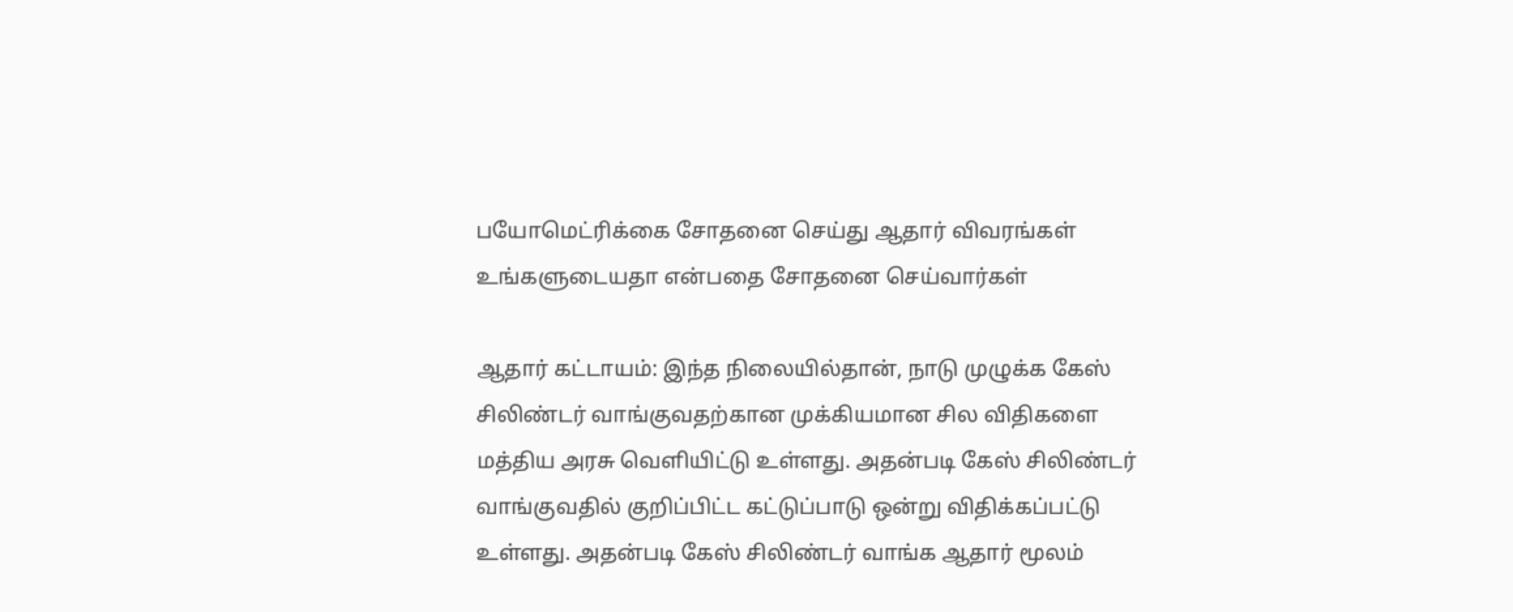பயோமெட்ரிக்கை சோதனை செய்து ஆதார் விவரங்கள் உங்களுடையதா என்பதை சோதனை செய்வார்கள்

ஆதார் கட்டாயம்: இந்த நிலையில்தான், நாடு முழுக்க கேஸ் சிலிண்டர் வாங்குவதற்கான முக்கியமான சில விதிகளை மத்திய அரசு வெளியிட்டு உள்ளது. அதன்படி கேஸ் சிலிண்டர் வாங்குவதில் குறிப்பிட்ட கட்டுப்பாடு ஒன்று விதிக்கப்பட்டு உள்ளது. அதன்படி கேஸ் சிலிண்டர் வாங்க ஆதார் மூலம்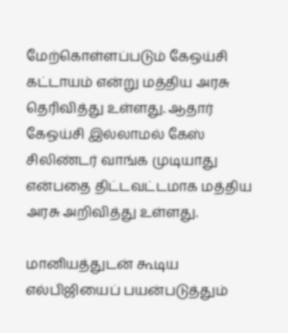மேற்கொள்ளப்படும் கேஒய்சி கட்டாயம் என்று மத்திய அரசு தெரிவித்து உள்ளது. ஆதார் கேஒய்சி இல்லாமல் கேஸ் சிலிண்டர் வாங்க முடியாது என்பதை திட்டவட்டமாக மத்திய அரசு அறிவித்து உள்ளது.

மானியத்துடன் கூடிய எல்பிஜியைப் பயன்படுத்தும்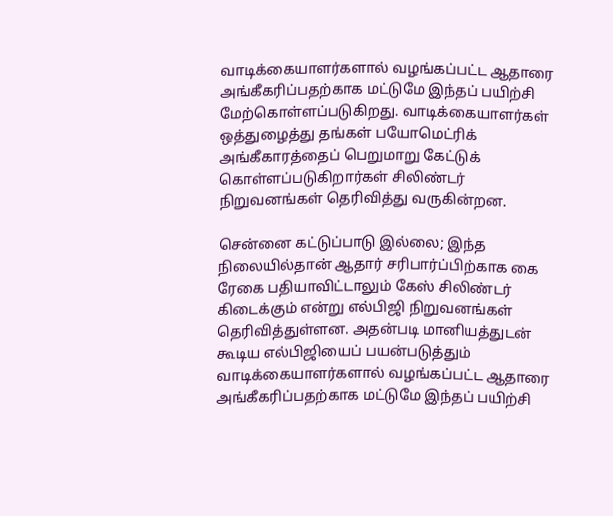வாடிக்கையாளர்களால் வழங்கப்பட்ட ஆதாரை அங்கீகரிப்பதற்காக மட்டுமே இந்தப் பயிற்சி மேற்கொள்ளப்படுகிறது. வாடிக்கையாளர்கள் ஒத்துழைத்து தங்கள் பயோமெட்ரிக் அங்கீகாரத்தைப் பெறுமாறு கேட்டுக் கொள்ளப்படுகிறார்கள் சிலிண்டர் நிறுவனங்கள் தெரிவித்து வருகின்றன.

சென்னை கட்டுப்பாடு இல்லை; இந்த நிலையில்தான் ஆதார் சரிபார்ப்பிற்காக கை ரேகை பதியாவிட்டாலும் கேஸ் சிலிண்டர் கிடைக்கும் என்று எல்பிஜி நிறுவனங்கள் தெரிவித்துள்ளன. அதன்படி மானியத்துடன் கூடிய எல்பிஜியைப் பயன்படுத்தும் வாடிக்கையாளர்களால் வழங்கப்பட்ட ஆதாரை அங்கீகரிப்பதற்காக மட்டுமே இந்தப் பயிற்சி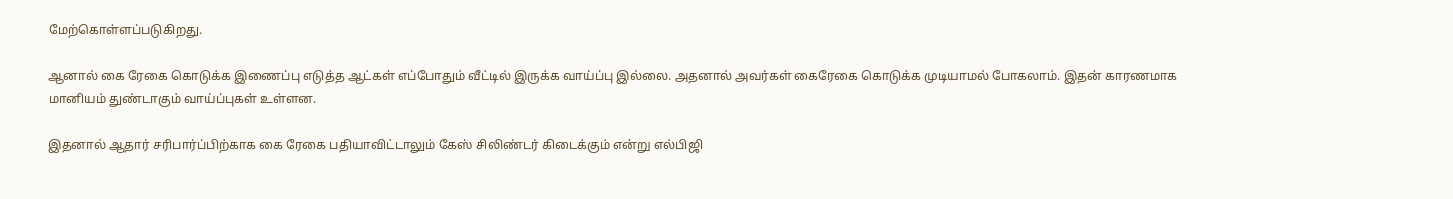மேற்கொள்ளப்படுகிறது.

ஆனால் கை ரேகை கொடுக்க இணைப்பு எடுத்த ஆட்கள் எப்போதும் வீட்டில் இருக்க வாய்ப்பு இல்லை. அதனால் அவர்கள் கைரேகை கொடுக்க முடியாமல் போகலாம். இதன் காரணமாக மானியம் துண்டாகும் வாய்ப்புகள் உள்ளன.

இதனால் ஆதார் சரிபார்ப்பிற்காக கை ரேகை பதியாவிட்டாலும் கேஸ் சிலிண்டர் கிடைக்கும் என்று எல்பிஜி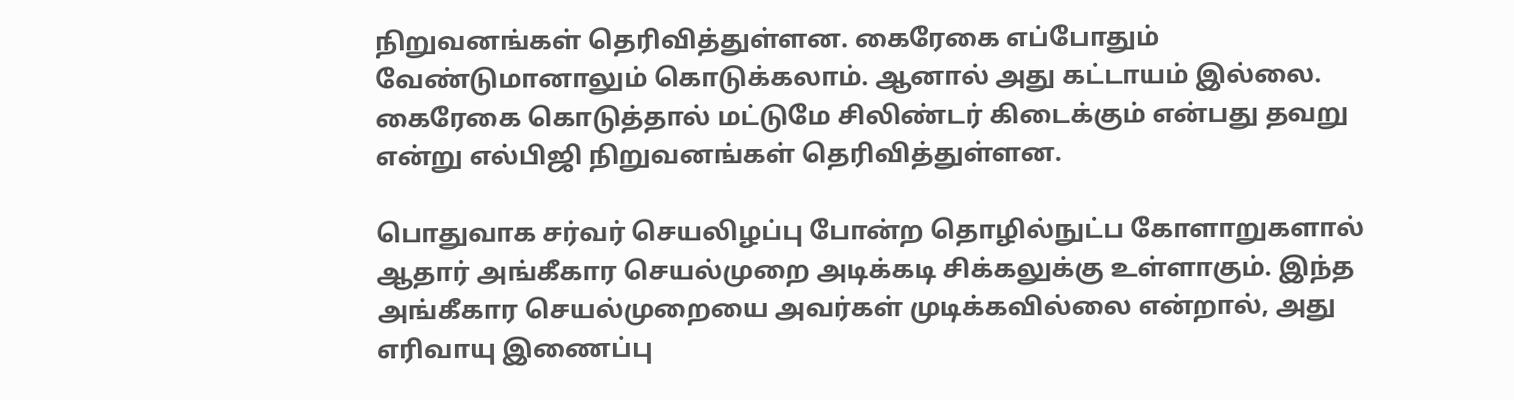நிறுவனங்கள் தெரிவித்துள்ளன. கைரேகை எப்போதும் வேண்டுமானாலும் கொடுக்கலாம். ஆனால் அது கட்டாயம் இல்லை. கைரேகை கொடுத்தால் மட்டுமே சிலிண்டர் கிடைக்கும் என்பது தவறு என்று எல்பிஜி நிறுவனங்கள் தெரிவித்துள்ளன.

பொதுவாக சர்வர் செயலிழப்பு போன்ற தொழில்நுட்ப கோளாறுகளால் ஆதார் அங்கீகார செயல்முறை அடிக்கடி சிக்கலுக்கு உள்ளாகும். இந்த அங்கீகார செயல்முறையை அவர்கள் முடிக்கவில்லை என்றால், அது எரிவாயு இணைப்பு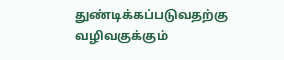துண்டிக்கப்படுவதற்கு வழிவகுக்கும்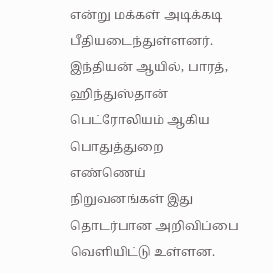என்று மக்கள் அடிக்கடி பீதியடைந்துள்ளனர். இந்தியன் ஆயில், பாரத், ஹிந்துஸ்தான் பெட்ரோலியம் ஆகிய பொதுத்துறை எண்ணெய் நிறுவனங்கள் இது தொடர்பான அறிவிப்பை வெளியிட்டு உள்ளன.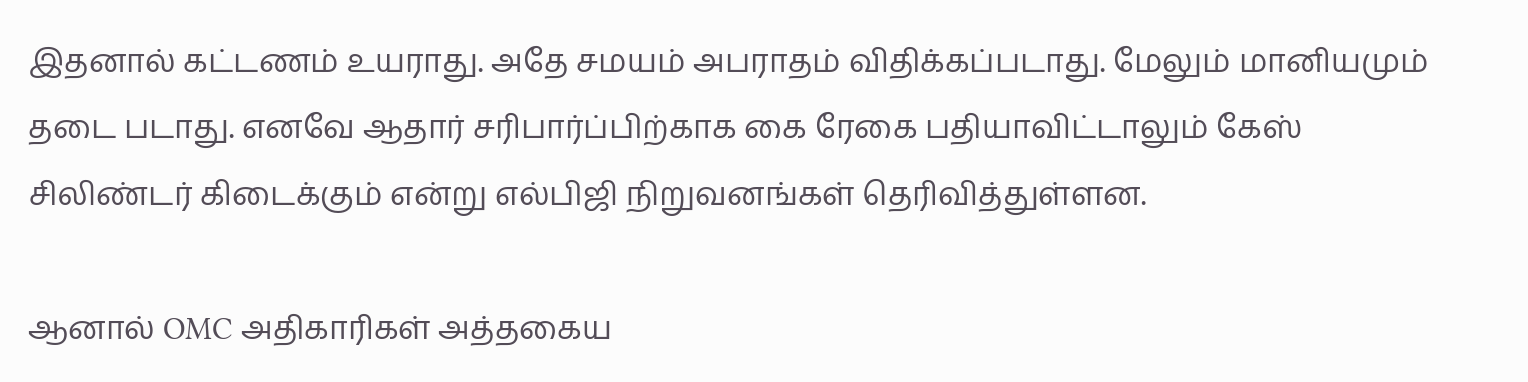இதனால் கட்டணம் உயராது. அதே சமயம் அபராதம் விதிக்கப்படாது. மேலும் மானியமும் தடை படாது. எனவே ஆதார் சரிபார்ப்பிற்காக கை ரேகை பதியாவிட்டாலும் கேஸ் சிலிண்டர் கிடைக்கும் என்று எல்பிஜி நிறுவனங்கள் தெரிவித்துள்ளன.

ஆனால் OMC அதிகாரிகள் அத்தகைய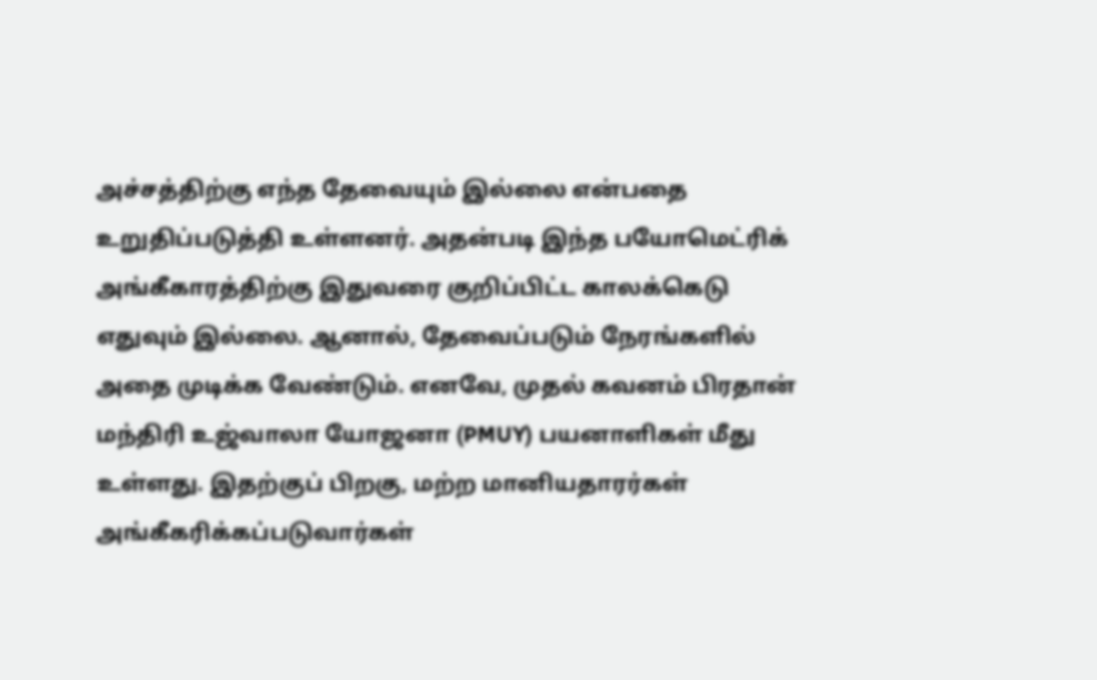அச்சத்திற்கு எந்த தேவையும் இல்லை என்பதை உறுதிப்படுத்தி உள்ளனர். அதன்படி இந்த பயோமெட்ரிக் அங்கீகாரத்திற்கு இதுவரை குறிப்பிட்ட காலக்கெடு எதுவும் இல்லை. ஆனால், தேவைப்படும் நேரங்களில் அதை முடிக்க வேண்டும். எனவே, முதல் கவனம் பிரதான் மந்திரி உஜ்வாலா யோஜனா (PMUY) பயனாளிகள் மீது உள்ளது. இதற்குப் பிறகு, மற்ற மானியதாரர்கள் அங்கீகரிக்கப்படுவார்கள்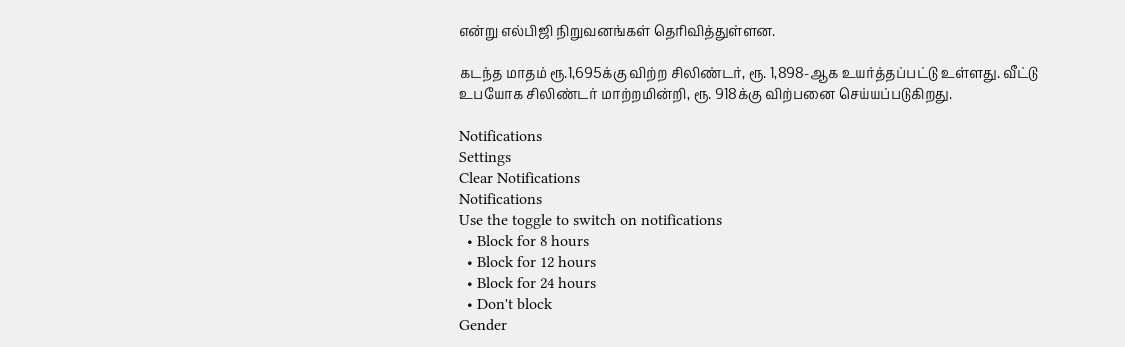என்று எல்பிஜி நிறுவனங்கள் தெரிவித்துள்ளன.

கடந்த மாதம் ரூ.1,695க்கு விற்ற சிலிண்டர், ரூ. 1,898-ஆக உயர்த்தப்பட்டு உள்ளது. வீட்டு உபயோக சிலிண்டர் மாற்றமின்றி, ரூ. 918க்கு விற்பனை செய்யப்படுகிறது.

Notifications
Settings
Clear Notifications
Notifications
Use the toggle to switch on notifications
  • Block for 8 hours
  • Block for 12 hours
  • Block for 24 hours
  • Don't block
Gender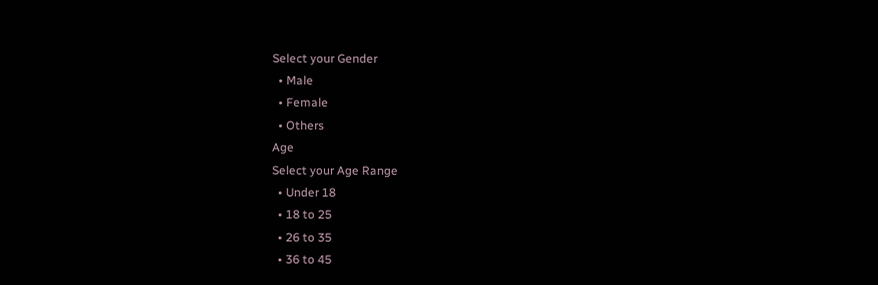Select your Gender
  • Male
  • Female
  • Others
Age
Select your Age Range
  • Under 18
  • 18 to 25
  • 26 to 35
  • 36 to 45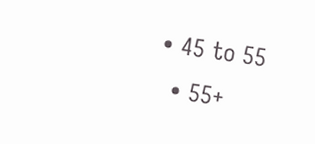• 45 to 55
  • 55+